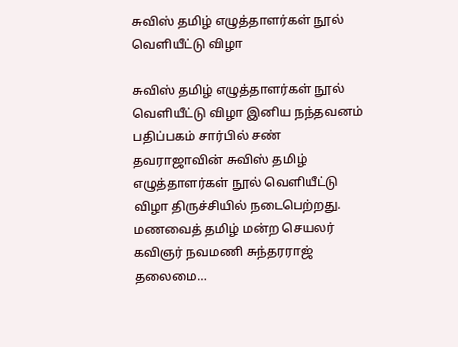சுவிஸ் தமிழ் எழுத்தாளர்கள் நூல் வெளியீட்டு விழா

சுவிஸ் தமிழ் எழுத்தாளர்கள் நூல் வெளியீட்டு விழா இனிய நந்தவனம் பதிப்பகம் சார்பில் சண் தவராஜாவின் சுவிஸ் தமிழ் எழுத்தாளர்கள் நூல் வெளியீட்டு விழா திருச்சியில் நடைபெற்றது. மணவைத் தமிழ் மன்ற செயலர் கவிஞர் நவமணி சுந்தரராஜ் தலைமை…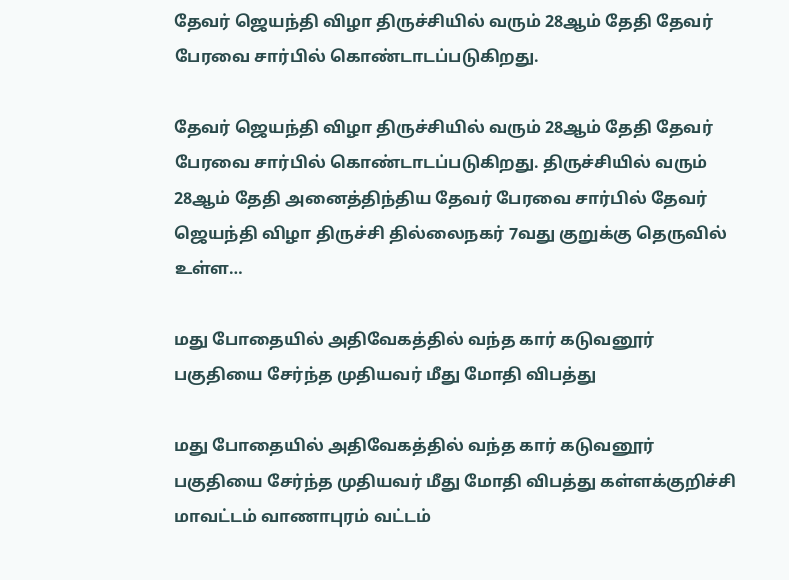தேவர் ஜெயந்தி விழா திருச்சியில் வரும் 28ஆம் தேதி தேவர் பேரவை சார்பில் கொண்டாடப்படுகிறது.

தேவர் ஜெயந்தி விழா திருச்சியில் வரும் 28ஆம் தேதி தேவர் பேரவை சார்பில் கொண்டாடப்படுகிறது. திருச்சியில் வரும் 28ஆம் தேதி அனைத்திந்திய தேவர் பேரவை சார்பில் தேவர் ஜெயந்தி விழா திருச்சி தில்லைநகர் 7வது குறுக்கு தெருவில் உள்ள…

மது போதையில் அதிவேகத்தில் வந்த கார் கடுவனூர் பகுதியை சேர்ந்த முதியவர் மீது மோதி விபத்து

மது போதையில் அதிவேகத்தில் வந்த கார் கடுவனூர் பகுதியை சேர்ந்த முதியவர் மீது மோதி விபத்து கள்ளக்குறிச்சி மாவட்டம் வாணாபுரம் வட்டம்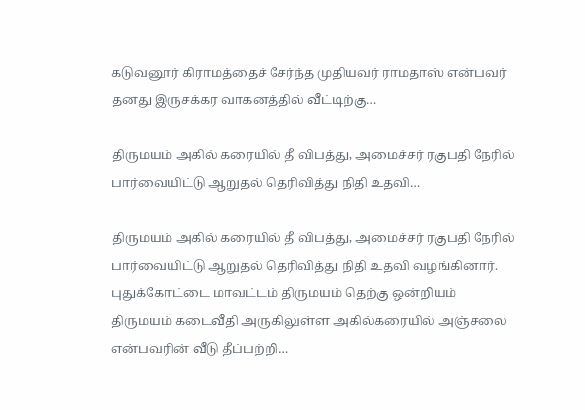கடுவனூர் கிராமத்தைச் சேர்ந்த முதியவர் ராமதாஸ் என்பவர் தனது இருசக்கர வாகனத்தில் வீட்டிற்கு…

திருமயம் அகில் கரையில் தீ விபத்து, அமைச்சர் ரகுபதி நேரில் பார்வையிட்டு ஆறுதல் தெரிவித்து நிதி உதவி…

திருமயம் அகில் கரையில் தீ விபத்து, அமைச்சர் ரகுபதி நேரில் பார்வையிட்டு ஆறுதல் தெரிவித்து நிதி உதவி வழங்கினார். புதுக்கோட்டை மாவட்டம் திருமயம் தெற்கு ஒன்றியம் திருமயம் கடைவீதி அருகிலுள்ள அகில்கரையில் அஞ்சலை என்பவரின் வீடு தீப்பற்றி…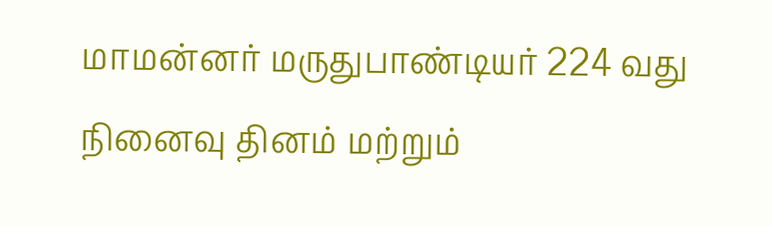மாமன்னர் மருதுபாண்டியர் 224 வது நினைவு தினம் மற்றும்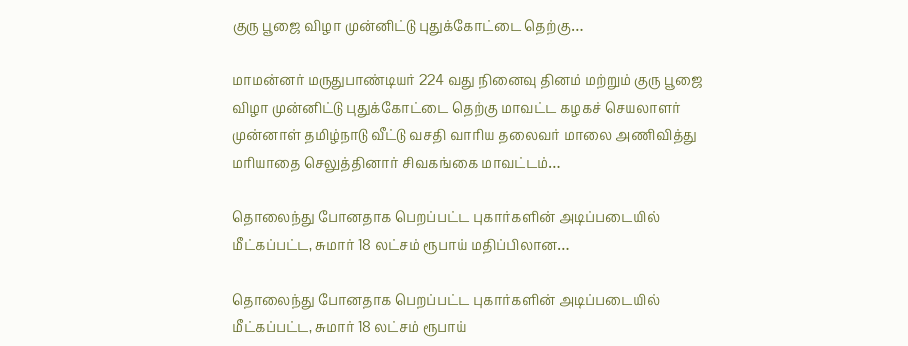குரு பூஜை விழா முன்னிட்டு புதுக்கோட்டை தெற்கு…

மாமன்னர் மருதுபாண்டியர் 224 வது நினைவு தினம் மற்றும் குரு பூஜை விழா முன்னிட்டு புதுக்கோட்டை தெற்கு மாவட்ட கழகச் செயலாளர் முன்னாள் தமிழ்நாடு வீட்டு வசதி வாரிய தலைவர் மாலை அணிவித்து மரியாதை செலுத்தினார் சிவகங்கை மாவட்டம்…

தொலைந்து போனதாக பெறப்பட்ட புகார்களின் அடிப்படையில் மீட்கப்பட்ட, சுமார் 18 லட்சம் ரூபாய் மதிப்பிலான…

தொலைந்து போனதாக பெறப்பட்ட புகார்களின் அடிப்படையில் மீட்கப்பட்ட, சுமார் 18 லட்சம் ரூபாய்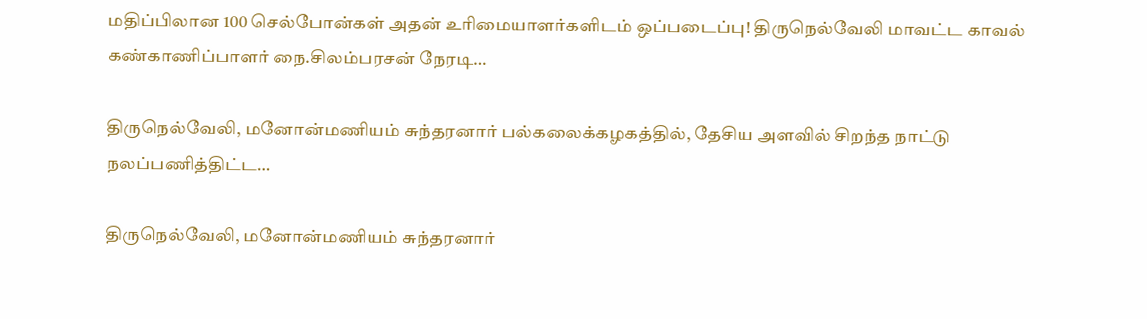மதிப்பிலான 100 செல்போன்கள் அதன் உரிமையாளர்களிடம் ஒப்படைப்பு! திருநெல்வேலி மாவட்ட காவல் கண்காணிப்பாளர் நை.சிலம்பரசன் நேரடி…

திருநெல்வேலி, மனோன்மணியம் சுந்தரனார் பல்கலைக்கழகத்தில், தேசிய அளவில் சிறந்த நாட்டு நலப்பணித்திட்ட…

திருநெல்வேலி, மனோன்மணியம் சுந்தரனார்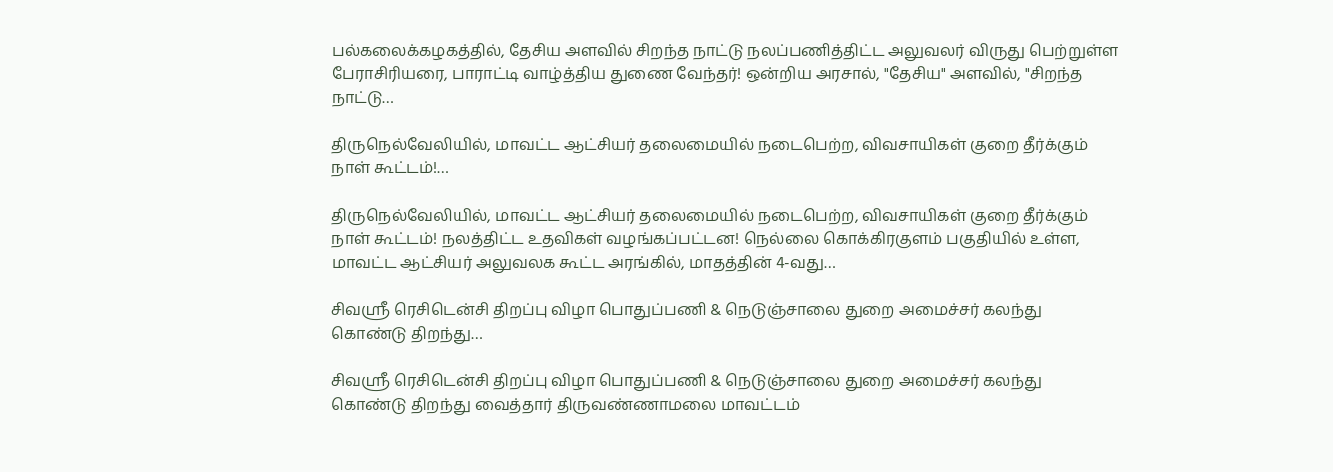பல்கலைக்கழகத்தில், தேசிய அளவில் சிறந்த நாட்டு நலப்பணித்திட்ட அலுவலர் விருது பெற்றுள்ள பேராசிரியரை, பாராட்டி வாழ்த்திய துணை வேந்தர்! ஒன்றிய அரசால், "தேசிய" அளவில், "சிறந்த நாட்டு…

திருநெல்வேலியில், மாவட்ட ஆட்சியர் தலைமையில் நடைபெற்ற, விவசாயிகள் குறை தீர்க்கும் நாள் கூட்டம்!…

திருநெல்வேலியில், மாவட்ட ஆட்சியர் தலைமையில் நடைபெற்ற, விவசாயிகள் குறை தீர்க்கும் நாள் கூட்டம்! நலத்திட்ட உதவிகள் வழங்கப்பட்டன! நெல்லை கொக்கிரகுளம் பகுதியில் உள்ள, மாவட்ட ஆட்சியர் அலுவலக கூட்ட அரங்கில், மாதத்தின் 4-வது…

சிவஶ்ரீ ரெசிடென்சி திறப்பு விழா பொதுப்பணி & நெடுஞ்சாலை துறை அமைச்சர் கலந்து கொண்டு திறந்து…

சிவஶ்ரீ ரெசிடென்சி திறப்பு விழா பொதுப்பணி & நெடுஞ்சாலை துறை அமைச்சர் கலந்து கொண்டு திறந்து வைத்தார் திருவண்ணாமலை மாவட்டம்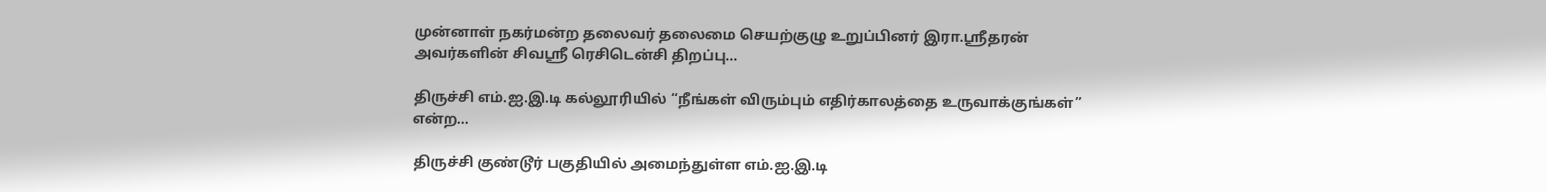முன்னாள் நகர்மன்ற தலைவர் தலைமை செயற்குழு உறுப்பினர் இரா.ஶ்ரீதரன் அவர்களின் சிவஶ்ரீ ரெசிடென்சி திறப்பு…

திருச்சி எம்.ஐ.இ.டி கல்லூரியில் “நீங்கள் விரும்பும் எதிர்காலத்தை உருவாக்குங்கள்” என்ற…

திருச்சி குண்டூர் பகுதியில் அமைந்துள்ள எம்.ஐ.இ.டி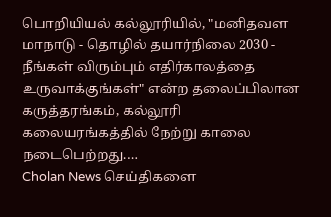பொறியியல் கல்லூரியில், "மனிதவள மாநாடு - தொழில் தயார்நிலை 2030 - நீங்கள் விரும்பும் எதிர்காலத்தை உருவாக்குங்கள்" என்ற தலைப்பிலான கருத்தரங்கம், கல்லூரி கலையரங்கத்தில் நேற்று காலை நடைபெற்றது.…
Cholan News செய்திகளை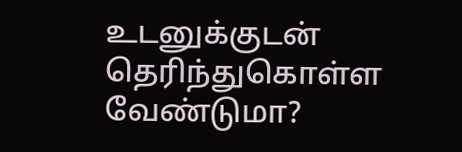உடனுக்குடன் தெரிந்துகொள்ள வேண்டுமா?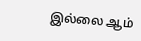இல்லை ஆம்